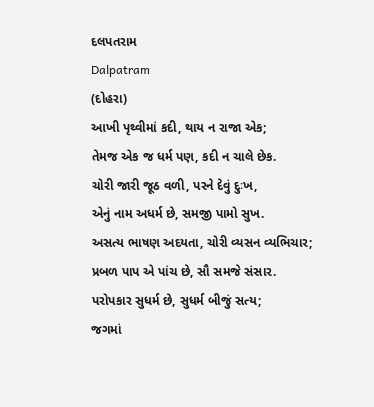દલપતરામ
Dalpatram
(દોહરા)
આખી પૃથ્વીમાં કદી, થાય ન રાજા એક;
તેમજ એક જ ધર્મ પણ, કદી ન ચાલે છેક.
ચોરી જારી જૂઠ વળી, પરને દેવું દુઃખ,
એનું નામ અધર્મ છે, સમજી પામો સુખ.
અસત્ય ભાષણ અદયતા, ચોરી વ્યસન વ્યભિચાર;
પ્રબળ પાપ એ પાંચ છે, સૌ સમજે સંસાર.
પરોપકાર સુધર્મ છે, સુધર્મ બીજું સત્ય;
જગમાં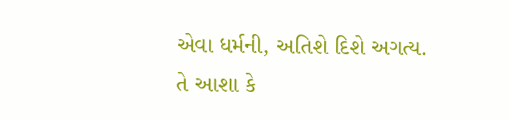એવા ધર્મની, અતિશે દિશે અગત્ય.
તે આશા કે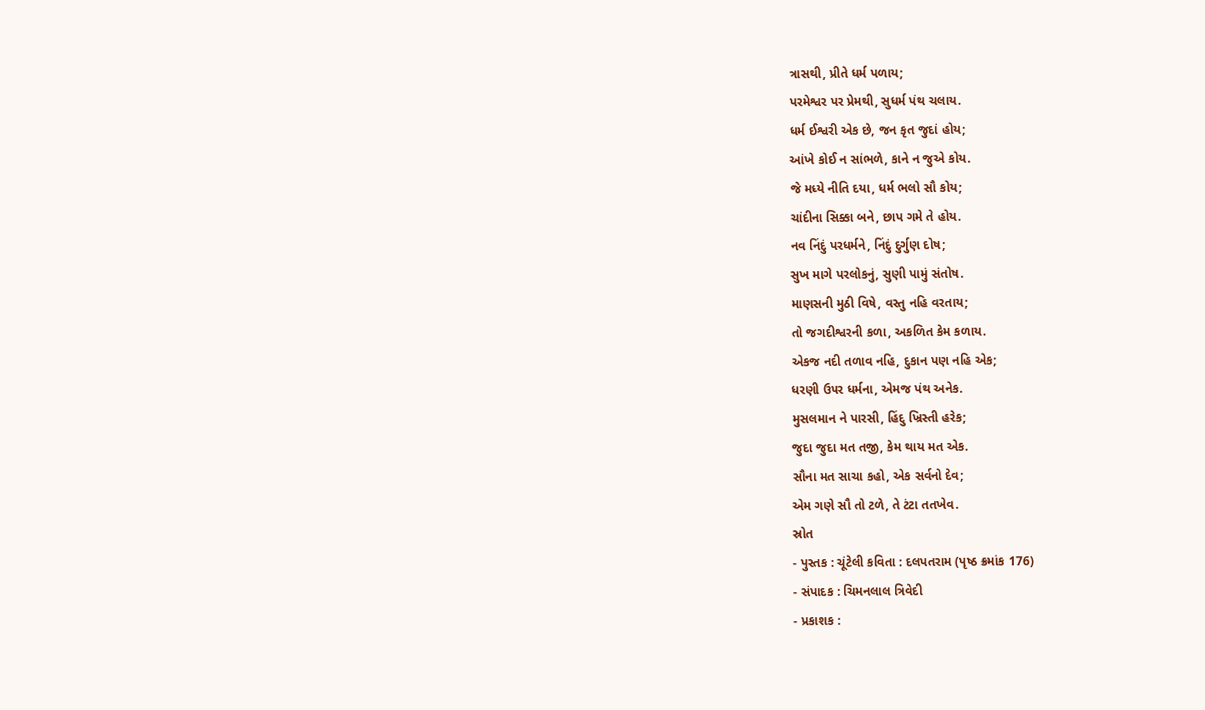ત્રાસથી, પ્રીતે ધર્મ પળાય;
પરમેશ્વર પર પ્રેમથી, સુધર્મ પંથ ચલાય.
ધર્મ ઈશ્વરી એક છે, જન કૃત જુદાં હોય;
આંખે કોઈ ન સાંભળે, કાને ન જુએ કોય.
જે મધ્યે નીતિ દયા, ધર્મ ભલો સૌ કોય;
ચાંદીના સિક્કા બને, છાપ ગમે તે હોય.
નવ નિંદું પરધર્મને, નિંદું દુર્ગુણ દોષ;
સુખ માગે પરલોકનું, સુણી પામું સંતોષ.
માણસની મુઠી વિષે, વસ્તુ નહિ વરતાય;
તો જગદીશ્વરની કળા, અકળિત કેમ કળાય.
એકજ નદી તળાવ નહિ, દુકાન પણ નહિ એક;
ધરણી ઉ૫ર ધર્મના, એમજ પંથ અનેક.
મુસલમાન ને પારસી, હિંદુ ખ્રિસ્તી હરેક;
જુદા જુદા મત તજી, કેમ થાય મત એક.
સૌના મત સાચા કહો, એક સર્વનો દેવ;
એમ ગણે સૌ તો ટળે, તે ટંટા તતખેવ.
સ્રોત
- પુસ્તક : ચૂંટેલી કવિતા : દલપતરામ (પૃષ્ઠ ક્રમાંક 176)
- સંપાદક : ચિમનલાલ ત્રિવેદી
- પ્રકાશક :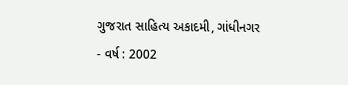ગુજરાત સાહિત્ય અકાદમી, ગાંધીનગર
- વર્ષ : 2002